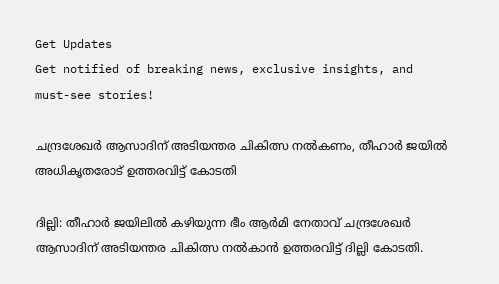Get Updates
Get notified of breaking news, exclusive insights, and must-see stories!

ചന്ദ്രശേഖര്‍ ആസാദിന് അടിയന്തര ചികിത്സ നല്‍കണം, തീഹാർ ജയിൽ അധികൃതരോട് ഉത്തരവിട്ട് കോടതി

ദില്ലി: തീഹാര്‍ ജയിലില്‍ കഴിയുന്ന ഭീം ആര്‍മി നേതാവ് ചന്ദ്രശേഖര്‍ ആസാദിന് അടിയന്തര ചികിത്സ നല്‍കാന്‍ ഉത്തരവിട്ട് ദില്ലി കോടതി.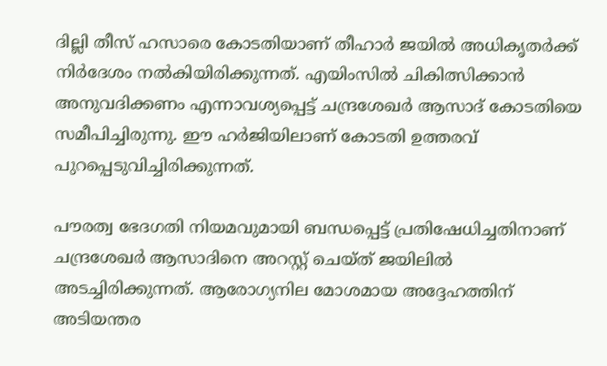ദില്ലി തീസ് ഹസാരെ കോടതിയാണ് തീഹാര്‍ ജയില്‍ അധികൃതര്‍ക്ക് നിര്‍ദേശം നല്‍കിയിരിക്കുന്നത്. എയിംസില്‍ ചികിത്സിക്കാന്‍ അനുവദിക്കണം എന്നാവശ്യപ്പെട്ട് ചന്ദ്രശേഖര്‍ ആസാദ് കോടതിയെ സമീപിച്ചിരുന്നു. ഈ ഹര്‍ജിയിലാണ് കോടതി ഉത്തരവ് പുറപ്പെടുവിച്ചിരിക്കുന്നത്.

പൗരത്വ ഭേദഗതി നിയമവുമായി ബന്ധപ്പെട്ട് പ്രതിഷേധിച്ചതിനാണ് ചന്ദ്രശേഖര്‍ ആസാദിനെ അറസ്റ്റ് ചെയ്ത് ജയിലില്‍ അടച്ചിരിക്കുന്നത്. ആരോഗ്യനില മോശമായ അദ്ദേഹത്തിന് അടിയന്തര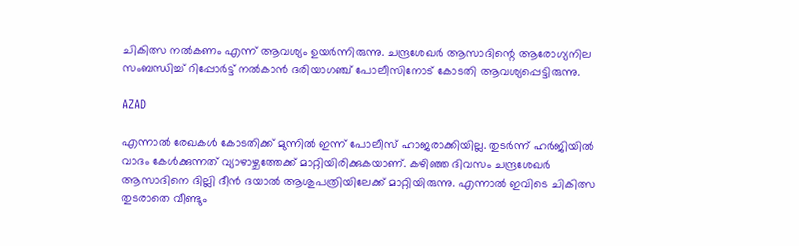ചികിത്സ നല്‍കണം എന്ന് ആവശ്യം ഉയര്‍ന്നിരുന്നു. ചന്ദ്രശേഖര്‍ ആസാദിന്റെ ആരോഗ്യനില സംബന്ധിച്ച് റിപ്പോര്‍ട്ട് നല്‍കാന്‍ ദരിയാഗഞ്ച് പോലീസിനോട് കോടതി ആവശ്യപ്പെട്ടിരുന്നു.

AZAD

എന്നാല്‍ രേഖകള്‍ കോടതിക്ക് മുന്നില്‍ ഇന്ന് പോലീസ് ഹാജരാക്കിയില്ല. തുടര്‍ന്ന് ഹര്‍ജിയില്‍ വാദം കേള്‍ക്കുന്നത് വ്യാഴാഴ്ചത്തേക്ക് മാറ്റിയിരിക്കുകയാണ്. കഴിഞ്ഞ ദിവസം ചന്ദ്രശേഖര്‍ ആസാദിനെ ദില്ലി ദീന്‍ ദയാല്‍ ആശുപത്രിയിലേക്ക് മാറ്റിയിരുന്നു. എന്നാല്‍ ഇവിടെ ചികിത്സ തുടരാതെ വീണ്ടും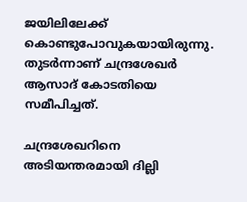ജയിലിലേക്ക് കൊണ്ടുപോവുകയായിരുന്നു. തുടര്‍ന്നാണ് ചന്ദ്രശേഖര്‍ ആസാദ് കോടതിയെ സമീപിച്ചത്.

ചന്ദ്രശേഖറിനെ അടിയന്തരമായി ദില്ലി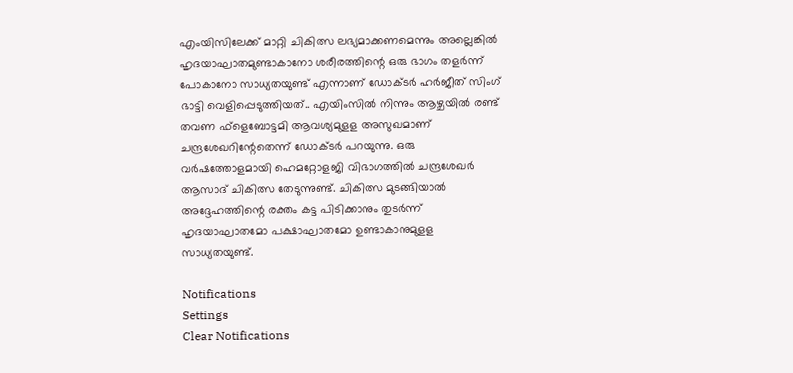എംയിസിലേക്ക് മാറ്റി ചികിത്സ ലഭ്യമാക്കണമെന്നും അല്ലെങ്കില്‍ ഹൃദയാഘാതമുണ്ടാകാനോ ശരീരത്തിന്റെ ഒരു ഭാഗം തളര്‍ന്ന് പോകാനോ സാധ്യതയുണ്ട് എന്നാണ് ഡോക്ടര്‍ ഹര്‍ജീത് സിംഗ് ഭാട്ടി വെളിപ്പെടുത്തിയത്.. എയിംസില്‍ നിന്നും ആഴ്ചയില്‍ രണ്ട് തവണ ഫ്‌ളെബോട്ടമി ആവശ്യമുളള അസുഖമാണ് ചന്ദ്രശേഖറിന്റേതെന്ന് ഡോക്ടര്‍ പറയുന്നു. ഒരു വര്‍ഷത്തോളമായി ഹെമറ്റോളജി വിഭാഗത്തില്‍ ചന്ദ്രശേഖര്‍ ആസാദ് ചികിത്സ തേടുന്നുണ്ട്. ചികിത്സ മുടങ്ങിയാല്‍ അദ്ദേഹത്തിന്റെ രക്തം കട്ട പിടിക്കാനും തുടര്‍ന്ന് ഹൃദയാഘാതമോ പക്ഷാഘാതമോ ഉണ്ടാകാനുമുളള സാധ്യതയുണ്ട്.

Notifications
Settings
Clear Notifications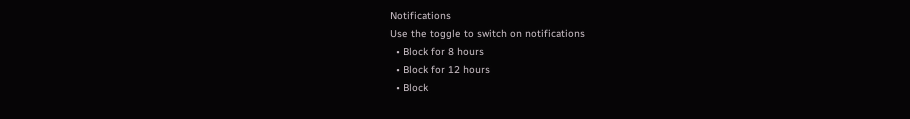Notifications
Use the toggle to switch on notifications
  • Block for 8 hours
  • Block for 12 hours
  • Block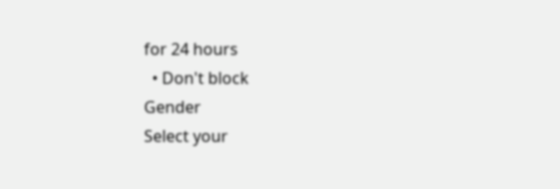for 24 hours
  • Don't block
Gender
Select your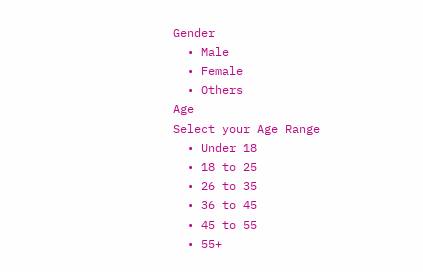Gender
  • Male
  • Female
  • Others
Age
Select your Age Range
  • Under 18
  • 18 to 25
  • 26 to 35
  • 36 to 45
  • 45 to 55
  • 55+